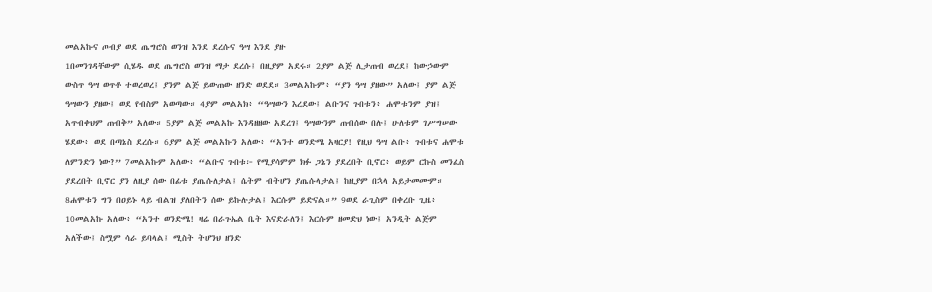መልአኩና ጦብያ ወደ ጤግሮስ ወንዝ እንደ ደረሱና ዓሣ እንደ ያዙ
1በመንገዳቸውም ሲሄዱ ወደ ጤግሮስ ወንዝ ማታ ደረሱ፤ በዚያም አደሩ። 2ያም ልጅ ሊታጠብ ወረደ፤ ከውኃውም ውስጥ ዓሣ ወጥቶ ተወረወረ፤ ያንም ልጅ ይውጠው ዘንድ ወደደ። 3መልአኩም፥ “ያን ዓሣ ያዘው” አለው፤ ያም ልጅ ዓሣውን ያዘው፤ ወደ የብስም አወጣው። 4ያም መልአክ፥ “ዓሣውን እረደው፤ ልቡንና ጉበቱን፥ ሐሞቱንም ያዝ፤ አጥብቀህም ጠብቅ” አለው። 5ያም ልጅ መልአኩ እንዳዘዘው አደረገ፤ ዓሣውንም ጠብሰው በሉ፤ ሁለቱም ገሥግሠው ሄደው፥ ወደ በጣኔስ ደረሱ። 6ያም ልጅ መልአኩን አለው፥ “አንተ ወንድሜ አዛርያ! የዚህ ዓሣ ልቡ፥ ጉበቱና ሐሞቱ ለምንድን ነው?” 7መልአኩም አለው፥ “ልቡና ጉበቱ፦ የሚያሳምም ክፉ ጋኔን ያደረበት ቢኖር፥ ወይም ርኩስ መንፈስ ያደረበት ቢኖር ያን ለዚያ ሰው በፊቱ ያጤሱለታል፤ ሴትም ብትሆን ያጤሱላታል፤ ከዚያም በኋላ አይታመሙም። 8ሐሞቱን ግን በዐይኑ ላይ ብልዝ ያለበትን ሰው ይኩሉታል፤ እርሱም ይድናል።” 9ወደ ራጊስም በቀረቡ ጊዜ፥ 10መልአኩ አለው፥ “አንተ ወንድሜ! ዛሬ በራጉኤል ቤት እናድራለን፤ እርሱም ዘመድህ ነው፤ አንዲት ልጅም አለችው፤ ስሟም ሳራ ይባላል፤ ሚስት ትሆንህ ዘንድ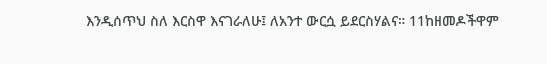እንዲሰጥህ ስለ እርስዋ እናገራለሁ፤ ለአንተ ውርሷ ይደርስሃልና። 11ከዘመዶችዋም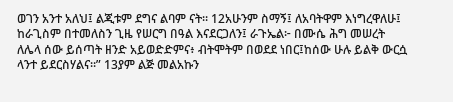ወገን አንተ አለህ፤ ልጂቱም ደግና ልባም ናት። 12አሁንም ስማኝ፤ ለአባትዋም እነግረዋለሁ፤ ከራጊስም በተመለስን ጊዜ የሠርግ በዓል እናደርጋለን፤ ራጉኤል፦ በሙሴ ሕግ መሠረት ለሌላ ሰው ይሰጣት ዘንድ አይወድድምና፥ ብትሞትም በወደደ ነበር፤ከሰው ሁሉ ይልቅ ውርሷ ላንተ ይደርስሃልና።” 13ያም ልጅ መልአኩን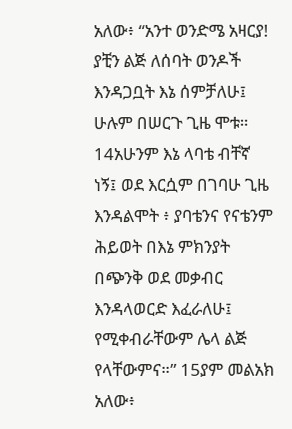አለው፥ “አንተ ወንድሜ አዛርያ! ያቺን ልጅ ለሰባት ወንዶች እንዳጋቧት እኔ ሰምቻለሁ፤ ሁሉም በሠርጉ ጊዜ ሞቱ። 14አሁንም እኔ ላባቴ ብቸኛ ነኝ፤ ወደ እርሷም በገባሁ ጊዜ እንዳልሞት ፥ ያባቴንና የናቴንም ሕይወት በእኔ ምክንያት በጭንቅ ወደ መቃብር እንዳላወርድ እፈራለሁ፤ የሚቀብራቸውም ሌላ ልጅ የላቸውምና።” 15ያም መልአክ አለው፥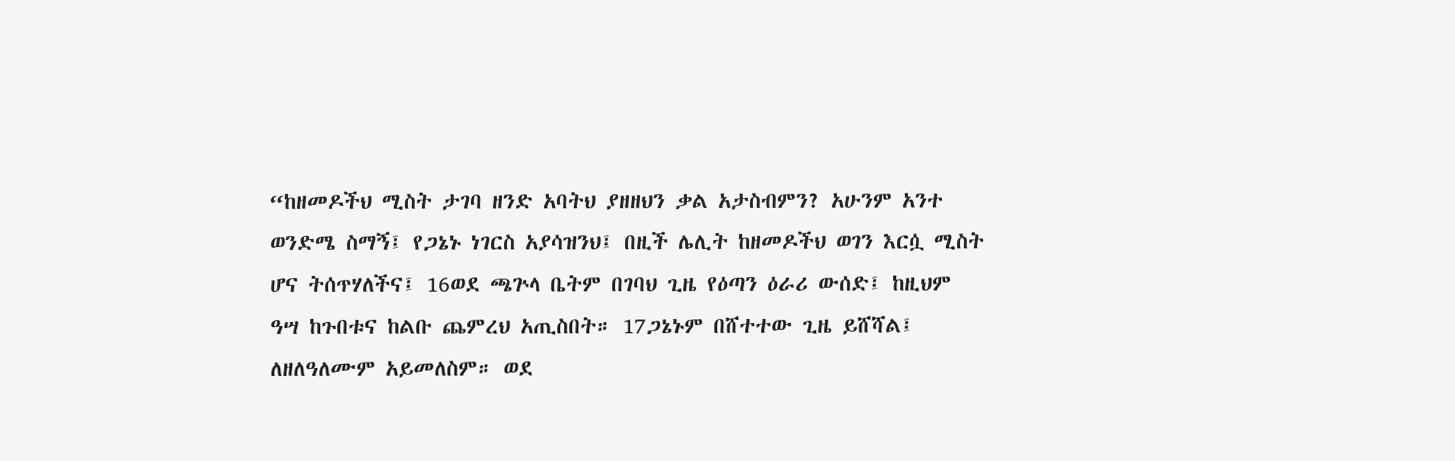“ከዘመዶችህ ሚስት ታገባ ዘንድ አባትህ ያዘዘህን ቃል አታስብምን? አሁንም አንተ ወንድሜ ስማኝ፤ የጋኔኑ ነገርስ አያሳዝንህ፤ በዚች ሌሊት ከዘመዶችህ ወገን እርሷ ሚስት ሆና ትሰጥሃለችና፤ 16ወደ ጫጕላ ቤትም በገባህ ጊዜ የዕጣን ዕራሪ ውሰድ፤ ከዚህም ዓሣ ከጉበቱና ከልቡ ጨምረህ አጢስበት። 17ጋኔኑም በሸተተው ጊዜ ይሸሻል፤ ለዘለዓለሙም አይመለስም። ወደ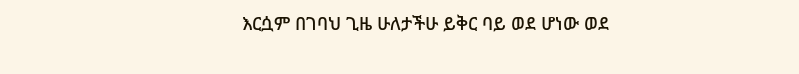እርሷም በገባህ ጊዜ ሁለታችሁ ይቅር ባይ ወደ ሆነው ወደ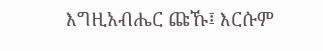እግዚአብሔር ጩኹ፤ እርሱም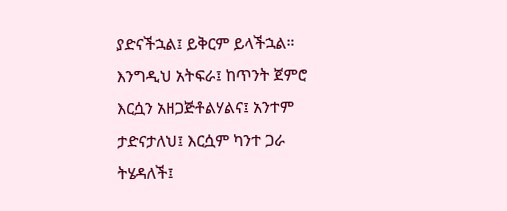ያድናችኋል፤ ይቅርም ይላችኋል። እንግዲህ አትፍራ፤ ከጥንት ጀምሮ እርሷን አዘጋጅቶልሃልና፤ አንተም ታድናታለህ፤ እርሷም ካንተ ጋራ ትሄዳለች፤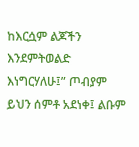ከእርሷም ልጆችን እንደምትወልድ እነግርሃለሁ፤” ጦብያም ይህን ሰምቶ አደነቀ፤ ልቡም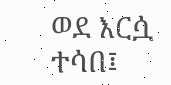ወደ እርሷ ተሳበ፤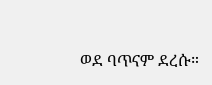ወደ ባጥናም ደረሱ።